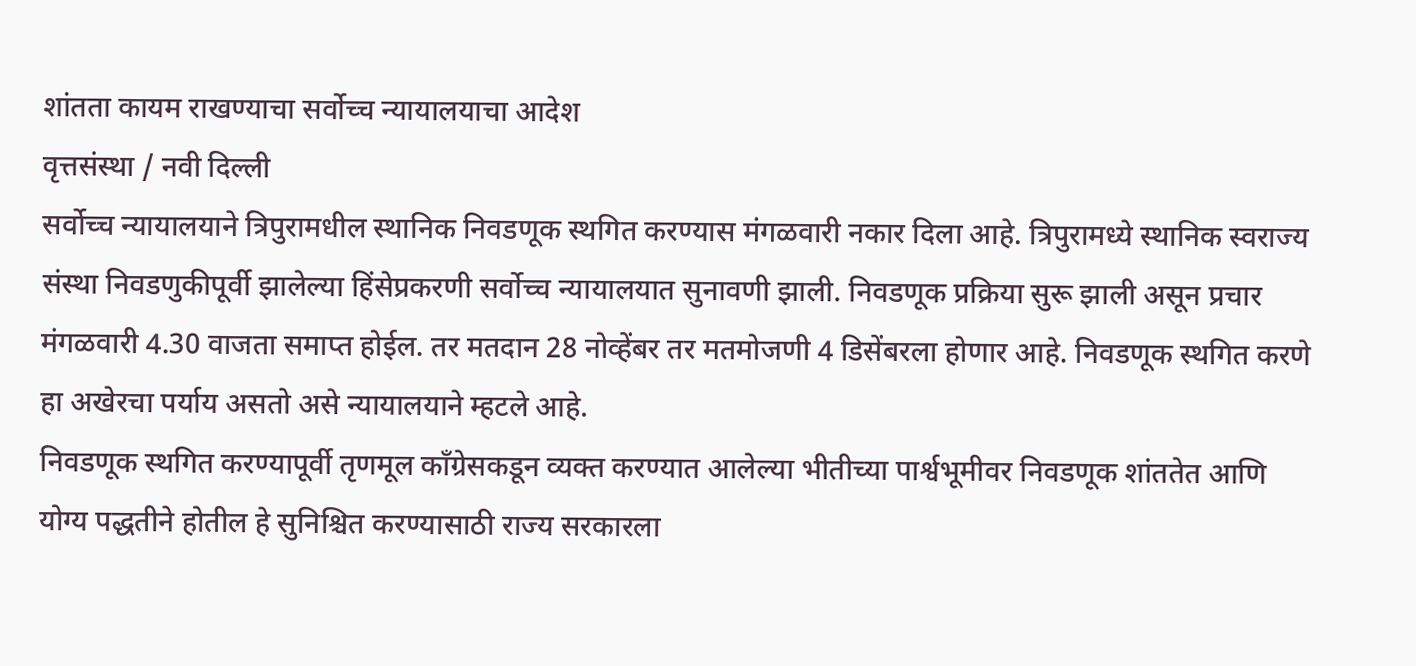शांतता कायम राखण्याचा सर्वोच्च न्यायालयाचा आदेश
वृत्तसंस्था / नवी दिल्ली
सर्वोच्च न्यायालयाने त्रिपुरामधील स्थानिक निवडणूक स्थगित करण्यास मंगळवारी नकार दिला आहे. त्रिपुरामध्ये स्थानिक स्वराज्य संस्था निवडणुकीपूर्वी झालेल्या हिंसेप्रकरणी सर्वोच्च न्यायालयात सुनावणी झाली. निवडणूक प्रक्रिया सुरू झाली असून प्रचार मंगळवारी 4.30 वाजता समाप्त होईल. तर मतदान 28 नोव्हेंबर तर मतमोजणी 4 डिसेंबरला होणार आहे. निवडणूक स्थगित करणे हा अखेरचा पर्याय असतो असे न्यायालयाने म्हटले आहे.
निवडणूक स्थगित करण्यापूर्वी तृणमूल काँग्रेसकडून व्यक्त करण्यात आलेल्या भीतीच्या पार्श्वभूमीवर निवडणूक शांततेत आणि योग्य पद्धतीने होतील हे सुनिश्चित करण्यासाठी राज्य सरकारला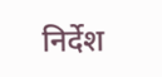निर्देश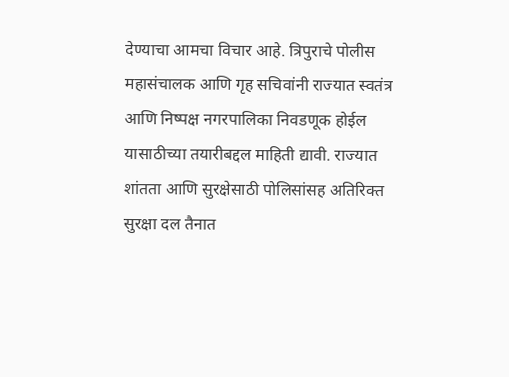देण्याचा आमचा विचार आहे. त्रिपुराचे पोलीस महासंचालक आणि गृह सचिवांनी राज्यात स्वतंत्र आणि निष्पक्ष नगरपालिका निवडणूक होईल यासाठीच्या तयारीबद्दल माहिती द्यावी. राज्यात शांतता आणि सुरक्षेसाठी पोलिसांसह अतिरिक्त सुरक्षा दल तैनात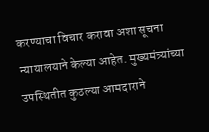करण्याचा विचार करावा अशा सूचना न्यायालयाने केल्या आहेत. मुख्यमंत्र्यांच्या उपस्थितीत कुठल्या आमदाराने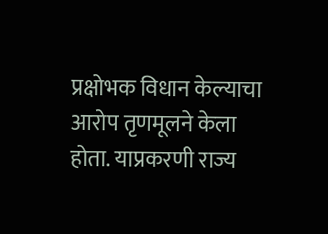प्रक्षोभक विधान केल्याचा आरोप तृणमूलने केला होता. याप्रकरणी राज्य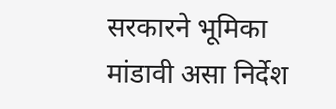सरकारने भूमिका मांडावी असा निर्देश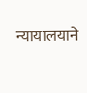न्यायालयाने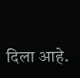दिला आहे.